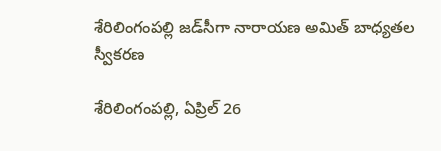శేరిలింగంప‌ల్లి జ‌డ్‌సీగా నారాయ‌ణ అమిత్ బాధ్య‌తల స్వీక‌ర‌ణ

శేరిలింగంప‌ల్లి, ఏప్రిల్ 26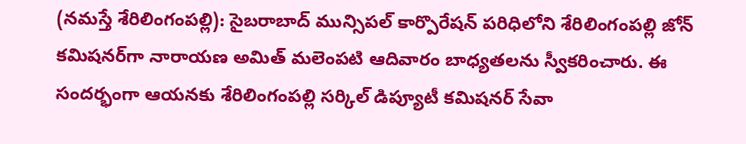(న‌మ‌స్తే శేరిలింగంప‌ల్లి): సైబ‌రాబాద్ మున్సిప‌ల్ కార్పొరేష‌న్ ప‌రిధిలోని శేరిలింగంప‌ల్లి జోన్ క‌మిష‌న‌ర్‌గా నారాయ‌ణ అమిత్ మ‌లెంప‌టి ఆదివారం బాధ్య‌త‌ల‌ను స్వీక‌రించారు. ఈ సంద‌ర్భంగా ఆయ‌న‌కు శేరిలింగంప‌ల్లి స‌ర్కిల్ డిప్యూటీ క‌మిష‌న‌ర్ సేవా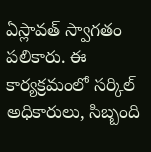ఏస్లావ‌త్ స్వాగ‌తం ప‌లికారు. ఈ కార్య‌క్ర‌మంలో స‌ర్కిల్ అధికారులు, సిబ్బంది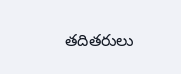త‌దిత‌రులు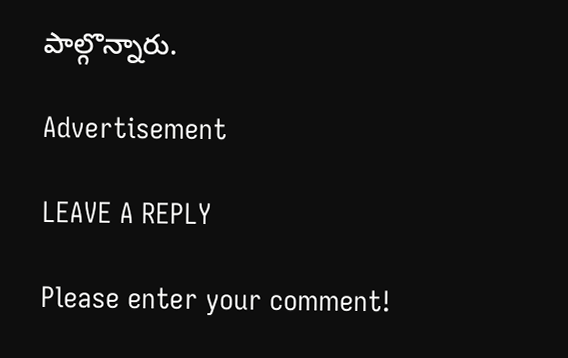పాల్గొన్నారు.

Advertisement

LEAVE A REPLY

Please enter your comment!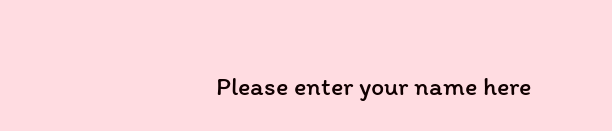Please enter your name here